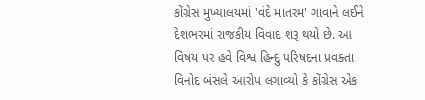કોંગ્રેસ મુખ્યાલયમાં 'વંદે માતરમ' ગાવાને લઈને દેશભરમાં રાજકીય વિવાદ શરૂ થયો છે. આ વિષય પર હવે વિશ્વ હિન્દુ પરિષદના પ્રવક્તા વિનોદ બંસલે આરોપ લગાવ્યો કે કોંગ્રેસ એક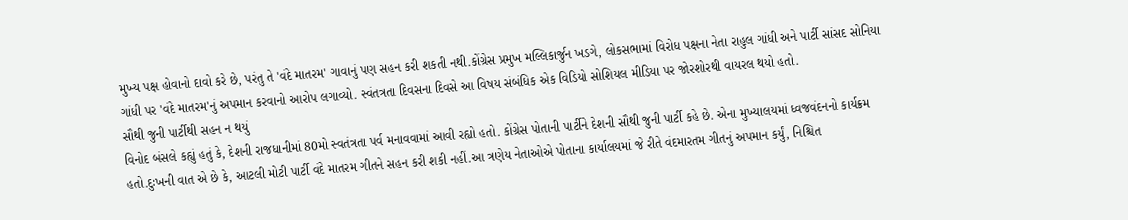મુખ્ય પક્ષ હોવાનો દાવો કરે છે, પરંતુ તે 'વંદે માતરમ' ગાવાનું પણ સહન કરી શકતી નથી.કોંગ્રેસ પ્રમુખ મલ્લિકાર્જુન ખડગે, લોકસભામાં વિરોધ પક્ષના નેતા રાહુલ ગાંધી અને પાર્ટી સાંસદ સોનિયા ગાંધી પર 'વંદે માતરમ'નું અપમાન કરવાનો આરોપ લગાવ્યો. સ્વંતત્રતા દિવસના દિવસે આ વિષય સંબંધિક એક વિડિયો સોશિયલ મીડિયા પર જોરશોરથી વાયરલ થયો હતો.
સૌથી જુની પાર્ટીથી સહન ન થયું
વિનોદ બંસલે કહ્યું હતું કે, દેશની રાજધાનીમાં 80મો સ્વતંત્રતા પર્વ મનાવવામાં આવી રહ્યો હતો. કોંગ્રેસ પોતાની પાર્ટીને દેશની સૌથી જુની પાર્ટી કહે છે. એના મુખ્યાલયમાં ધ્વજવંદનનો કાર્યક્રમ હતો.દુઃખની વાત એ છે કે, આટલી મોટી પાર્ટી વંદે માતરમ ગીતને સહન કરી શકી નહીં.આ ત્રણેય નેતાઓએ પોતાના કાર્યાલયમાં જે રીતે વંદમારતમ ગીતનું અપમાન કર્યું, નિશ્ચિત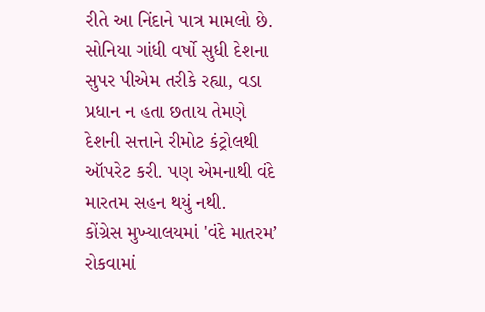રીતે આ નિંદાને પાત્ર મામલો છે. સોનિયા ગાંધી વર્ષો સુધી દેશના સુપર પીએમ તરીકે રહ્યા, વડા પ્રધાન ન હતા છતાય તેમણે દેશની સત્તાને રીમોટ કંટ્રોલથી ઑપરેટ કરી. પણ એમનાથી વંદે મારતમ સહન થયું નથી.
કોંગ્રેસ મુખ્યાલયમાં 'વંદે માતરમ’ રોકવામાં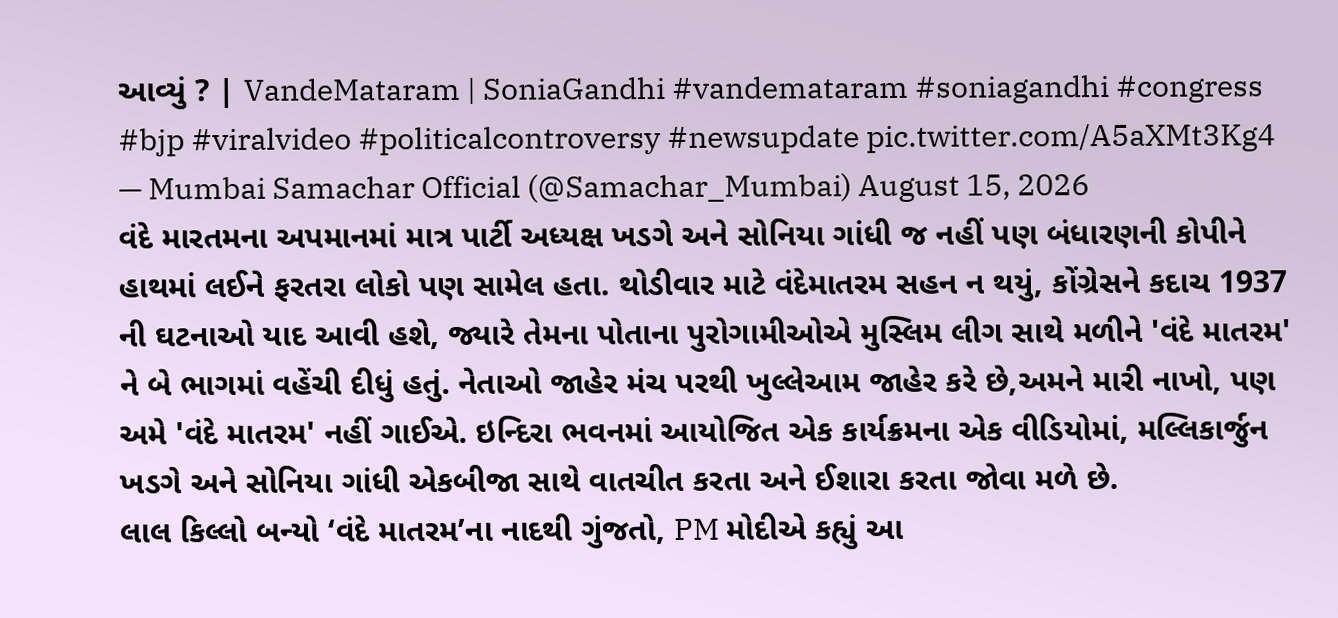આવ્યું ? | VandeMataram | SoniaGandhi #vandemataram #soniagandhi #congress #bjp #viralvideo #politicalcontroversy #newsupdate pic.twitter.com/A5aXMt3Kg4
— Mumbai Samachar Official (@Samachar_Mumbai) August 15, 2026
વંદે મારતમના અપમાનમાં માત્ર પાર્ટી અધ્યક્ષ ખડગે અને સોનિયા ગાંધી જ નહીં પણ બંધારણની કોપીને હાથમાં લઈને ફરતરા લોકો પણ સામેલ હતા. થોડીવાર માટે વંદેમાતરમ સહન ન થયું, કોંગ્રેસને કદાચ 1937 ની ઘટનાઓ યાદ આવી હશે, જ્યારે તેમના પોતાના પુરોગામીઓએ મુસ્લિમ લીગ સાથે મળીને 'વંદે માતરમ' ને બે ભાગમાં વહેંચી દીધું હતું. નેતાઓ જાહેર મંચ પરથી ખુલ્લેઆમ જાહેર કરે છે,અમને મારી નાખો, પણ અમે 'વંદે માતરમ' નહીં ગાઈએ. ઇન્દિરા ભવનમાં આયોજિત એક કાર્યક્રમના એક વીડિયોમાં, મલ્લિકાર્જુન ખડગે અને સોનિયા ગાંધી એકબીજા સાથે વાતચીત કરતા અને ઈશારા કરતા જોવા મળે છે.
લાલ કિલ્લો બન્યો ‘વંદે માતરમ’ના નાદથી ગુંજતો, PM મોદીએ કહ્યું આ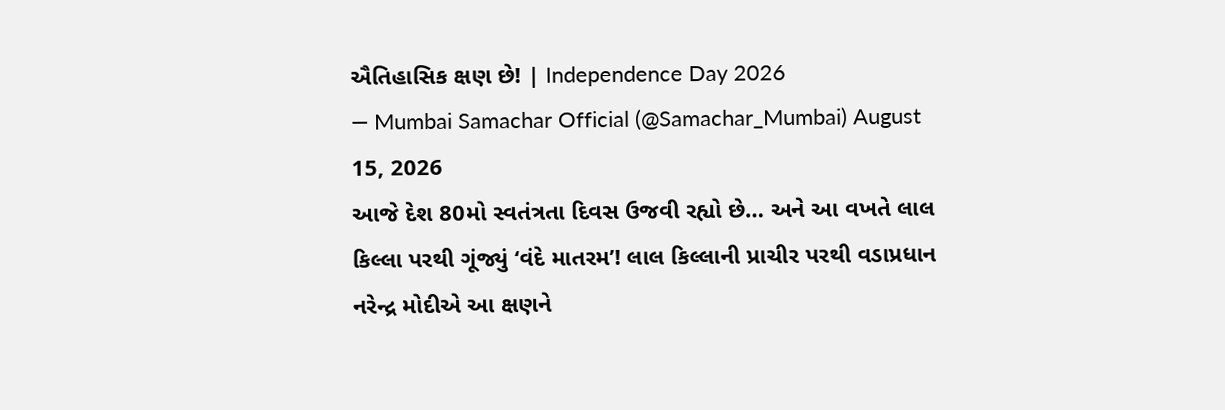ઐતિહાસિક ક્ષણ છે! | Independence Day 2026
— Mumbai Samachar Official (@Samachar_Mumbai) August 15, 2026
આજે દેશ 80મો સ્વતંત્રતા દિવસ ઉજવી રહ્યો છે… અને આ વખતે લાલ કિલ્લા પરથી ગૂંજ્યું ‘વંદે માતરમ’! લાલ કિલ્લાની પ્રાચીર પરથી વડાપ્રધાન નરેન્દ્ર મોદીએ આ ક્ષણને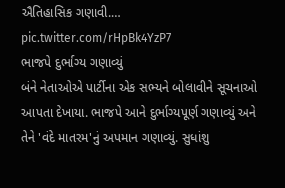ઐતિહાસિક ગણાવી.… pic.twitter.com/rHpBk4YzP7
ભાજપે દુર્ભાગ્ય ગણાવ્યું
બંને નેતાઓએ પાર્ટીના એક સભ્યને બોલાવીને સૂચનાઓ આપતા દેખાયા. ભાજપે આને દુર્ભાગ્યપૂર્ણ ગણાવ્યું અને તેને 'વંદે માતરમ'નું અપમાન ગણાવ્યું. સુધાંશુ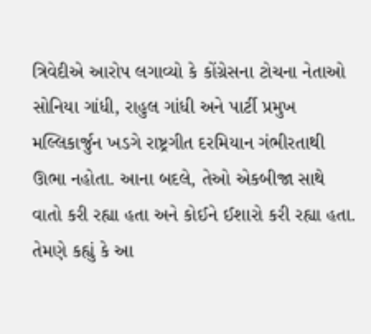ત્રિવેદીએ આરોપ લગાવ્યો કે કોંગ્રેસના ટોચના નેતાઓ સોનિયા ગાંધી, રાહુલ ગાંધી અને પાર્ટી પ્રમુખ મલ્લિકાર્જુન ખડગે રાષ્ટ્રગીત દરમિયાન ગંભીરતાથી ઊભા નહોતા. આના બદલે, તેઓ એકબીજા સાથે વાતો કરી રહ્યા હતા અને કોઈને ઈશારો કરી રહ્યા હતા. તેમણે કહ્યું કે આ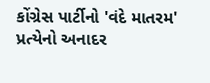કોંગ્રેસ પાર્ટીનો 'વંદે માતરમ' પ્રત્યેનો અનાદર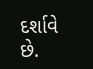દર્શાવે છે.